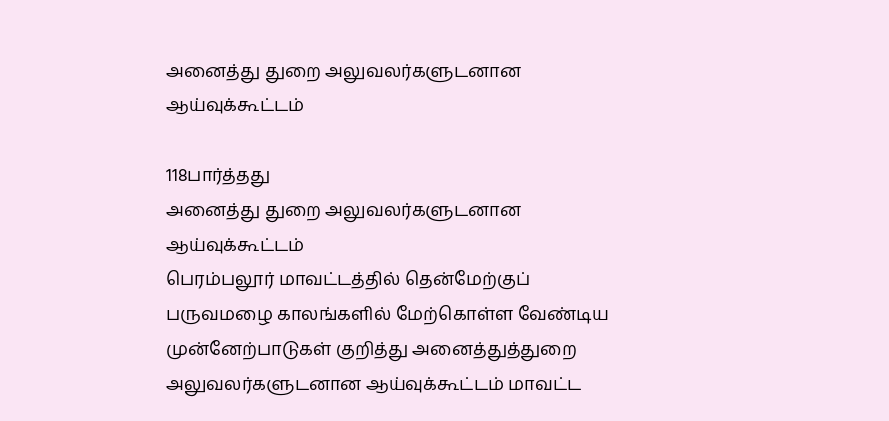அனைத்து துறை அலுவலர்களுடனான ஆய்வுக்கூட்டம்

118பார்த்தது
அனைத்து துறை அலுவலர்களுடனான ஆய்வுக்கூட்டம்
பெரம்பலூர் மாவட்டத்தில் தென்மேற்குப் பருவமழை காலங்களில் மேற்கொள்ள வேண்டிய முன்னேற்பாடுகள் குறித்து அனைத்துத்துறை அலுவலர்களுடனான ஆய்வுக்கூட்டம் மாவட்ட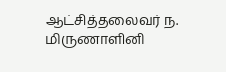ஆட்சித்தலைவர் ந. மிருணாளினி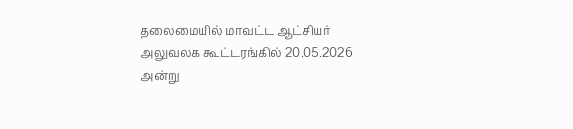தலைமையில் மாவட்ட ஆட்சியர் அலுவலக கூட்டரங்கில் 20.05.2026 அன்று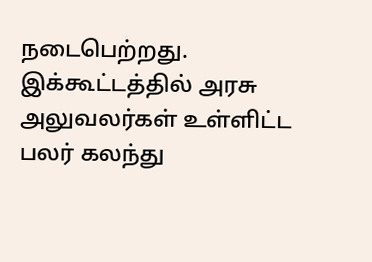நடைபெற்றது. இக்கூட்டத்தில் அரசு அலுவலர்கள் உள்ளிட்ட பலர் கலந்து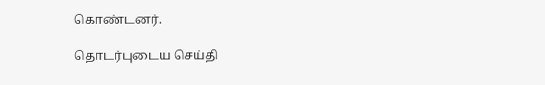கொண்டனர்.

தொடர்புடைய செய்தி